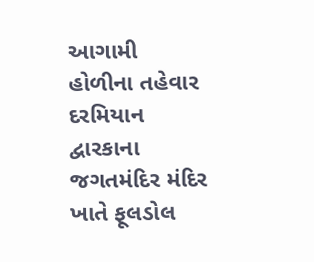આગામી હોળીના તહેવાર દરમિયાન દ્વારકાના જગતમંદિર મંદિર ખાતે ફૂલડોલ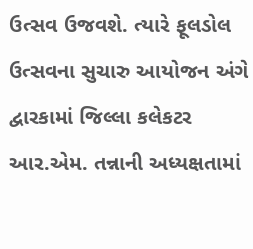ઉત્સવ ઉજવશે. ત્યારે ફૂલડોલ ઉત્સવના સુચારુ આયોજન અંગે દ્વારકામાં જિલ્લા કલેકટર આર.એમ. તન્નાની અધ્યક્ષતામાં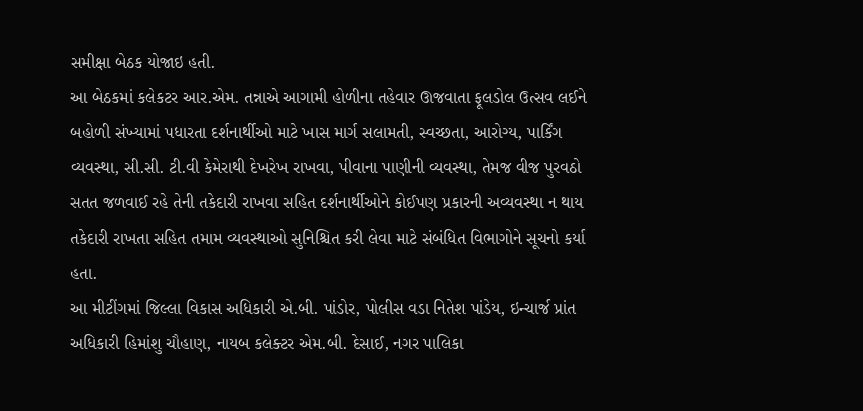સમીક્ષા બેઠક યોજાઇ હતી.
આ બેઠકમાં કલેકટર આર.એમ. તન્નાએ આગામી હોળીના તહેવાર ઊજવાતા ફૂલડોલ ઉત્સવ લઈને બહોળી સંખ્યામાં પધારતા દર્શનાર્થીઓ માટે ખાસ માર્ગ સલામતી, સ્વચ્છતા, આરોગ્ય, પાર્કિંગ વ્યવસ્થા, સી.સી. ટી.વી કેમેરાથી દેખરેખ રાખવા, પીવાના પાણીની વ્યવસ્થા, તેમજ વીજ પુરવઠો સતત જળવાઈ રહે તેની તકેદારી રાખવા સહિત દર્શનાર્થીઓને કોઈપણ પ્રકારની અવ્યવસ્થા ન થાય તકેદારી રાખતા સહિત તમામ વ્યવસ્થાઓ સુનિશ્ચિત કરી લેવા માટે સંબંધિત વિભાગોને સૂચનો કર્યા હતા.
આ મીટીંગમાં જિલ્લા વિકાસ અધિકારી એ.બી. પાંડોર, પોલીસ વડા નિતેશ પાંડેય, ઇન્ચાર્જ પ્રાંત અધિકારી હિમાંશુ ચૌહાણ, નાયબ કલેક્ટર એમ.બી. દેસાઈ, નગર પાલિકા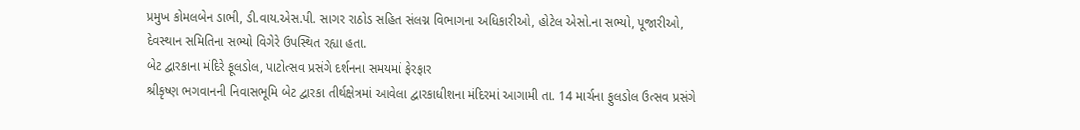પ્રમુખ કોમલબેન ડાભી, ડી.વાય.એસ.પી. સાગર રાઠોડ સહિત સંલગ્ન વિભાગના અધિકારીઓ, હોટેલ એસો.ના સભ્યો, પૂજારીઓ, દેવસ્થાન સમિતિના સભ્યો વિગેરે ઉપસ્થિત રહ્યા હતા.
બેટ દ્વારકાના મંદિરે ફૂલડોલ, પાટોત્સવ પ્રસંગે દર્શનના સમયમાં ફેરફાર
શ્રીકૃષ્ણ ભગવાનની નિવાસભૂમિ બેટ દ્વારકા તીર્થક્ષેત્રમાં આવેલા દ્વારકાધીશના મંદિરમાં આગામી તા. 14 માર્ચના ફુલડોલ ઉત્સવ પ્રસંગે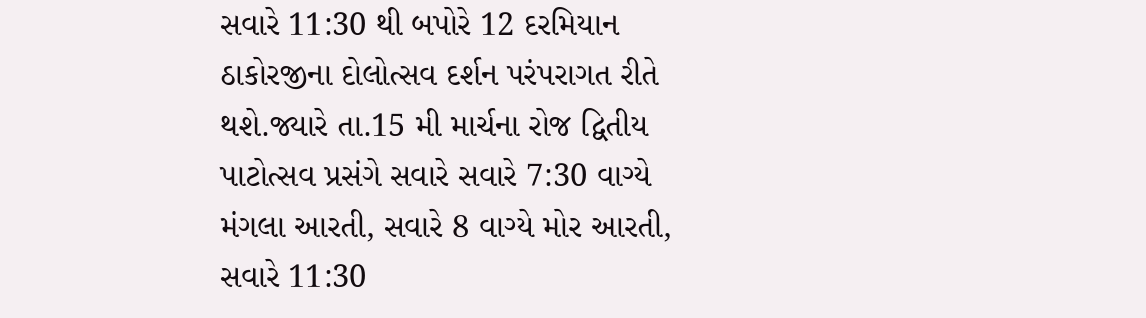સવારે 11:30 થી બપોરે 12 દરમિયાન ઠાકોરજીના દોલોત્સવ દર્શન પરંપરાગત રીતે થશે.જ્યારે તા.15 મી માર્ચના રોજ દ્વિતીય પાટોત્સવ પ્રસંગે સવારે સવારે 7:30 વાગ્યે મંગલા આરતી, સવારે 8 વાગ્યે મોર આરતી, સવારે 11:30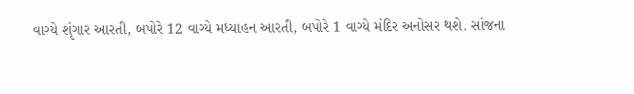વાગ્યે શૃંગાર આરતી, બપોરે 12 વાગ્યે મધ્યાહન આરતી, બપોરે 1 વાગ્યે મંદિર અનોસર થશે. સાંજના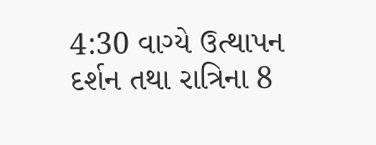4:30 વાગ્યે ઉત્થાપન દર્શન તથા રાત્રિના 8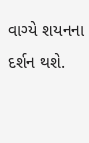વાગ્યે શયનના દર્શન થશે.